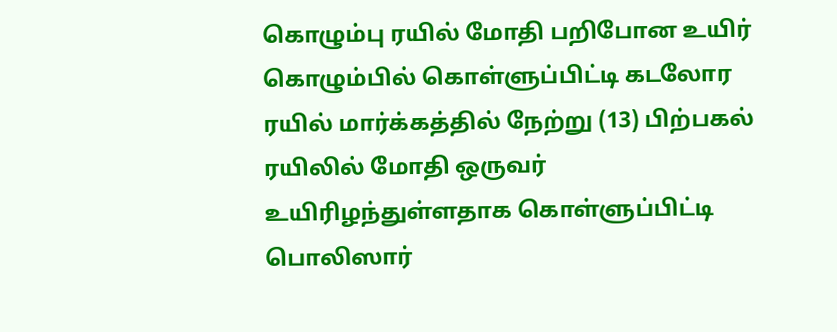கொழும்பு ரயில் மோதி பறிபோன உயிர்
கொழும்பில் கொள்ளுப்பிட்டி கடலோர ரயில் மார்க்கத்தில் நேற்று (13) பிற்பகல் ரயிலில் மோதி ஒருவர் உயிரிழந்துள்ளதாக கொள்ளுப்பிட்டி பொலிஸார்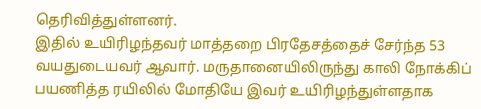தெரிவித்துள்ளனர்.
இதில் உயிரிழந்தவர் மாத்தறை பிரதேசத்தைச் சேர்ந்த 53 வயதுடையவர் ஆவார். மருதானையிலிருந்து காலி நோக்கிப் பயணித்த ரயிலில் மோதியே இவர் உயிரிழந்துள்ளதாக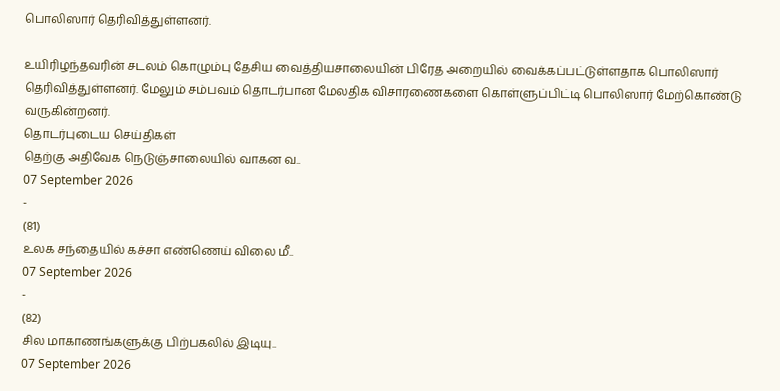பொலிஸார் தெரிவித்துள்ளனர்.

உயிரிழந்தவரின் சடலம் கொழும்பு தேசிய வைத்தியசாலையின் பிரேத அறையில் வைக்கப்பட்டுள்ளதாக பொலிஸார் தெரிவித்துள்ளனர். மேலும் சம்பவம் தொடர்பான மேலதிக விசாரணைகளை கொள்ளுப்பிட்டி பொலிஸார் மேற்கொண்டு வருகின்றனர்.
தொடர்புடைய செய்திகள்
தெற்கு அதிவேக நெடுஞ்சாலையில் வாகன வ..
07 September 2026
-
(81)
உலக சந்தையில் கச்சா எண்ணெய் விலை மீ..
07 September 2026
-
(82)
சில மாகாணங்களுக்கு பிற்பகலில் இடியு..
07 September 2026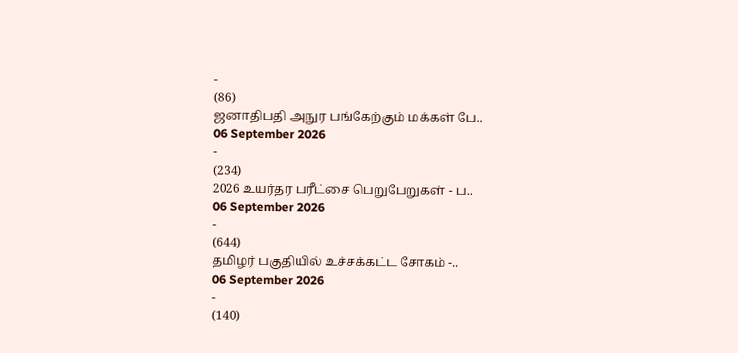-
(86)
ஜனாதிபதி அநுர பங்கேற்கும் மக்கள் பே..
06 September 2026
-
(234)
2026 உயர்தர பரீட்சை பெறுபேறுகள் - ப..
06 September 2026
-
(644)
தமிழர் பகுதியில் உச்சக்கட்ட சோகம் -..
06 September 2026
-
(140)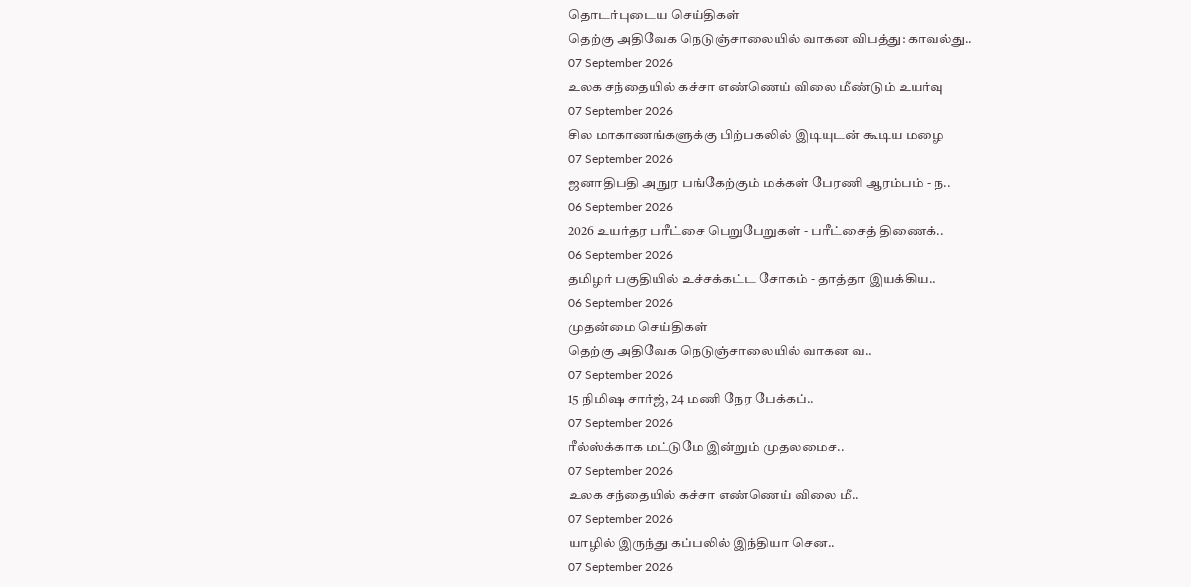தொடர்புடைய செய்திகள்
தெற்கு அதிவேக நெடுஞ்சாலையில் வாகன விபத்து: காவல்து..
07 September 2026
உலக சந்தையில் கச்சா எண்ணெய் விலை மீண்டும் உயர்வு
07 September 2026
சில மாகாணங்களுக்கு பிற்பகலில் இடியுடன் கூடிய மழை
07 September 2026
ஜனாதிபதி அநுர பங்கேற்கும் மக்கள் பேரணி ஆரம்பம் - ந..
06 September 2026
2026 உயர்தர பரீட்சை பெறுபேறுகள் - பரீட்சைத் திணைக்..
06 September 2026
தமிழர் பகுதியில் உச்சக்கட்ட சோகம் - தாத்தா இயக்கிய..
06 September 2026
முதன்மை செய்திகள்
தெற்கு அதிவேக நெடுஞ்சாலையில் வாகன வ..
07 September 2026
15 நிமிஷ சார்ஜ், 24 மணி நேர பேக்கப்..
07 September 2026
ரீல்ஸ்க்காக மட்டுமே இன்றும் முதலமைச..
07 September 2026
உலக சந்தையில் கச்சா எண்ணெய் விலை மீ..
07 September 2026
யாழில் இருந்து கப்பலில் இந்தியா சென..
07 September 2026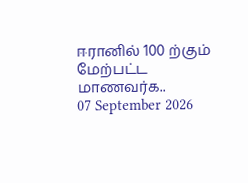ஈரானில் 100 ற்கும் மேற்பட்ட மாணவர்க..
07 September 2026